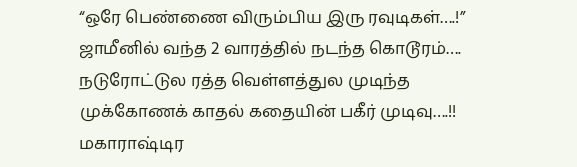“ஒரே பெண்ணை விரும்பிய இரு ரவுடிகள்….!” ஜாமீனில் வந்த 2 வாரத்தில் நடந்த கொடூரம்…. நடுரோட்டுல ரத்த வெள்ளத்துல முடிந்த முக்கோணக் காதல் கதையின் பகீர் முடிவு….!!
மகாராஷ்டிர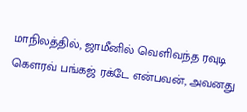மாநிலத்தில், ஜாமீனில் வெளிவந்த ரவுடி கௌரவ் பங்கஜ் ரக்டே என்பவன், அவனது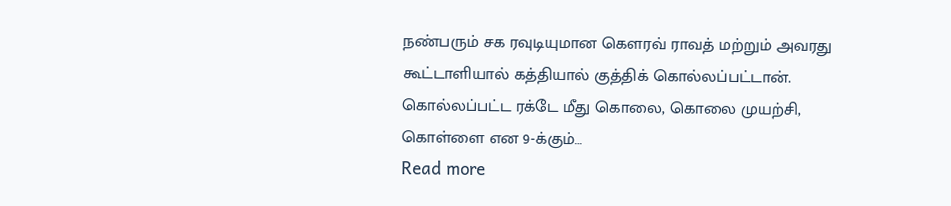நண்பரும் சக ரவுடியுமான கௌரவ் ராவத் மற்றும் அவரது கூட்டாளியால் கத்தியால் குத்திக் கொல்லப்பட்டான். கொல்லப்பட்ட ரக்டே மீது கொலை, கொலை முயற்சி, கொள்ளை என 9-க்கும்…
Read more